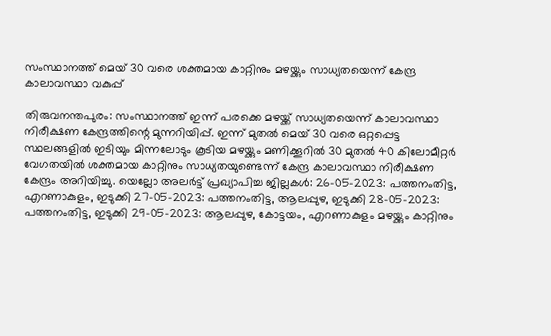സംസ്ഥാനത്ത് മെയ് 30 വരെ ശക്തമായ കാറ്റിനും മഴയ്ക്കും സാധ്യതയെന്ന് കേന്ദ്ര കാലാവസ്ഥാ വകുപ്പ്

തിരുവനന്തപുരം: സംസ്ഥാനത്ത് ഇന്ന് പരക്കെ മഴയ്ക്ക് സാധ്യതയെന്ന് കാലാവസ്ഥാ നിരീക്ഷണ കേന്ദ്രത്തിന്റെ മുന്നറിയിപ്പ്. ഇന്ന് മുതൽ മെയ് 30 വരെ ഒറ്റപ്പെട്ട സ്ഥലങ്ങളിൽ ഇടിയും മിന്നലോടും കൂടിയ മഴയ്ക്കും മണിക്കൂറിൽ 30 മുതൽ 40 കിലോമീറ്റർ വേഗതയിൽ ശക്തമായ കാറ്റിനും സാധ്യതയുണ്ടെന്ന് കേന്ദ്ര കാലാവസ്ഥാ നിരീക്ഷണ കേന്ദ്രം അറിയിച്ചു. യെല്ലോ അലർട്ട് പ്രഖ്യാപിച്ച ജില്ലകള്‍: 26-05-2023: പത്തനംതിട്ട, എറണാകുളം, ഇടുക്കി 27-05-2023: പത്തനംതിട്ട, ആലപ്പുഴ, ഇടുക്കി 28-05-2023: പത്തനംതിട്ട, ഇടുക്കി 29-05-2023: ആലപ്പുഴ, കോട്ടയം, എറണാകുളം മഴയ്ക്കും കാറ്റിനും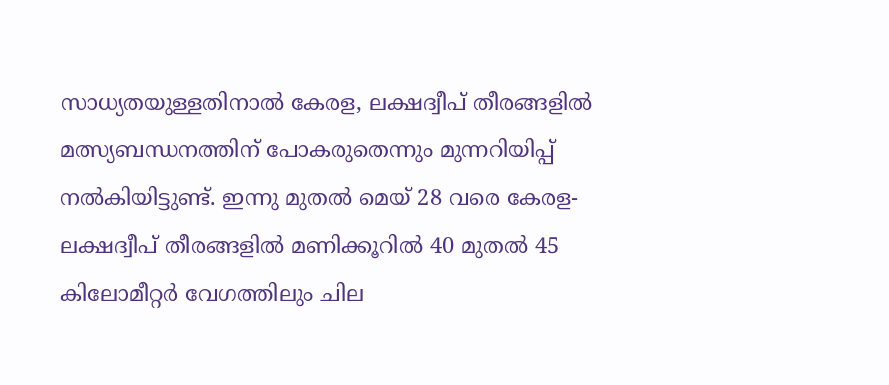സാധ്യതയുള്ളതിനാൽ കേരള, ലക്ഷദ്വീപ് തീരങ്ങളിൽ മത്സ്യബന്ധനത്തിന് പോകരുതെന്നും മുന്നറിയിപ്പ് നൽകിയിട്ടുണ്ട്. ഇന്നു മുതൽ മെയ് 28 വരെ കേരള-ലക്ഷദ്വീപ് തീരങ്ങളിൽ മണിക്കൂറിൽ 40 മുതൽ 45 കിലോമീറ്റർ വേഗത്തിലും ചില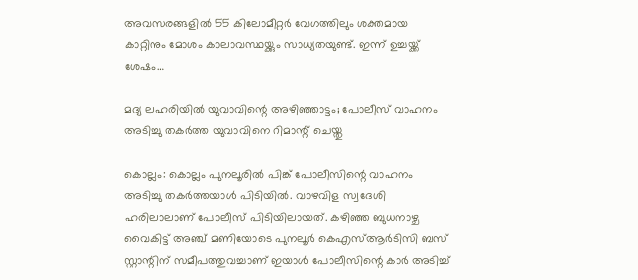അവസരങ്ങളിൽ 55 കിലോമീറ്റർ വേഗത്തിലും ശക്തമായ കാറ്റിനും മോശം കാലാവസ്ഥയ്ക്കും സാധ്യതയുണ്ട്. ഇന്ന് ഉച്ചയ്ക്ക് ശേഷം…

മദ്യ ലഹരിയില്‍ യുവാവിന്റെ അഴിഞ്ഞാട്ടം; പോലീസ് വാഹനം അടിച്ചു തകര്‍ത്ത യുവാവിനെ റിമാന്റ് ചെയ്തു

കൊല്ലം: കൊല്ലം പുനലൂരിൽ പിങ്ക് പോലീസിന്റെ വാഹനം അടിച്ചു തകർത്തയാൾ പിടിയിൽ. വാഴവിള സ്വദേശി ഹരിലാലാണ് പോലീസ് പിടിയിലായത്. കഴിഞ്ഞ ബുധനാഴ്ച വൈകിട്ട് അഞ്ച് മണിയോടെ പുനലൂർ കെഎസ്ആർടിസി ബസ് സ്റ്റാന്റിന് സമീപത്തുവച്ചാണ് ഇയാൾ പോലീസിന്റെ കാർ അടിച്ച്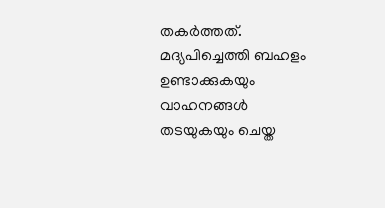തകർത്തത്. മദ്യപിച്ചെത്തി ബഹളം ഉണ്ടാക്കുകയും വാഹനങ്ങൾ തടയുകയും ചെയ്ത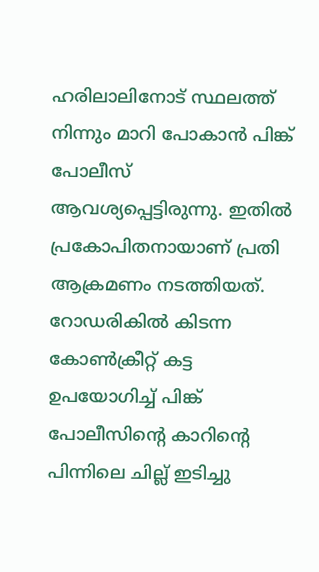ഹരിലാലിനോട് സ്ഥലത്ത് നിന്നും മാറി പോകാൻ പിങ്ക് പോലീസ് ആവശ്യപ്പെട്ടിരുന്നു. ഇതിൽ പ്രകോപിതനായാണ് പ്രതി ആക്രമണം നടത്തിയത്. റോഡരികിൽ കിടന്ന കോൺക്രീറ്റ് കട്ട ഉപയോഗിച്ച് പിങ്ക് പോലീസിന്റെ കാറിന്റെ പിന്നിലെ ചില്ല് ഇടിച്ചു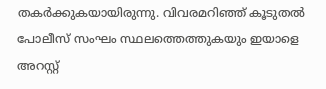തകർക്കുകയായിരുന്നു. വിവരമറിഞ്ഞ് കൂടുതൽ പോലീസ് സംഘം സ്ഥലത്തെത്തുകയും ഇയാളെ അറസ്റ്റ്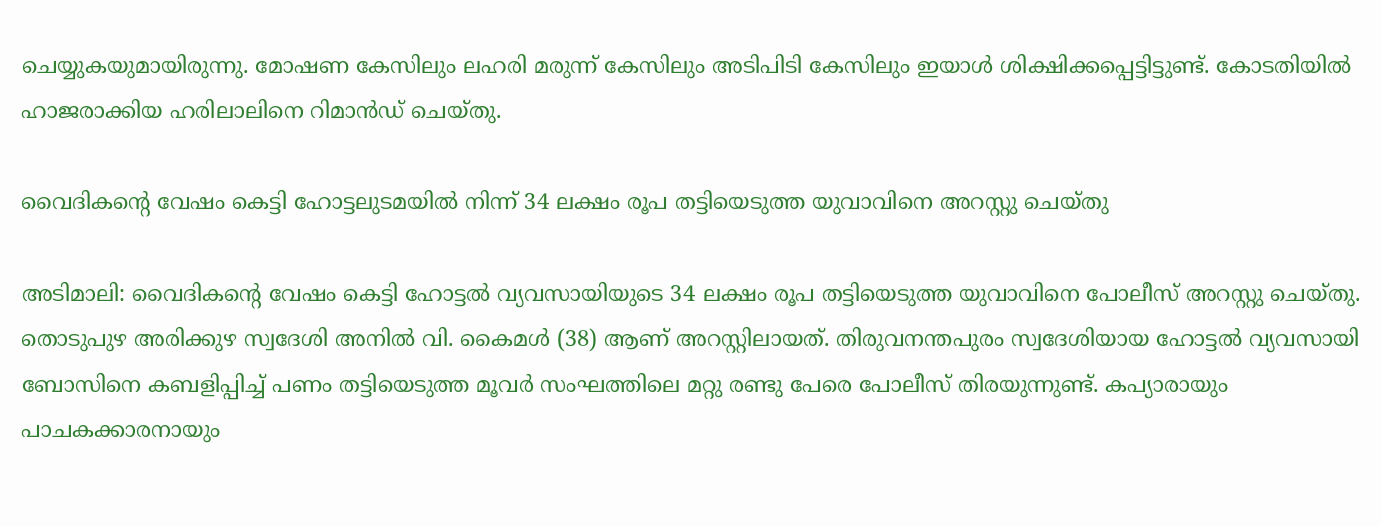ചെയ്യുകയുമായിരുന്നു. മോഷണ കേസിലും ലഹരി മരുന്ന് കേസിലും അടിപിടി കേസിലും ഇയാൾ ശിക്ഷിക്കപ്പെട്ടിട്ടുണ്ട്. കോടതിയിൽ ഹാജരാക്കിയ ഹരിലാലിനെ റിമാൻഡ് ചെയ്തു.

വൈദികന്റെ വേഷം കെട്ടി ഹോട്ടലുടമയിൽ നിന്ന് 34 ലക്ഷം രൂപ തട്ടിയെടുത്ത യുവാവിനെ അറസ്റ്റു ചെയ്തു

അടിമാലി: വൈദികന്റെ വേഷം കെട്ടി ഹോട്ടൽ വ്യവസായിയുടെ 34 ലക്ഷം രൂപ തട്ടിയെടുത്ത യുവാവിനെ പോലീസ് അറസ്റ്റു ചെയ്തു. തൊടുപുഴ അരിക്കുഴ സ്വദേശി അനിൽ വി. കൈമൾ (38) ആണ് അറസ്റ്റിലായത്. തിരുവനന്തപുരം സ്വദേശിയായ ഹോട്ടൽ വ്യവസായി ബോസിനെ കബളിപ്പിച്ച് പണം തട്ടിയെടുത്ത മൂവര്‍ സംഘത്തിലെ മറ്റു രണ്ടു പേരെ പോലീസ് തിരയുന്നുണ്ട്. കപ്യാരായും പാചകക്കാരനായും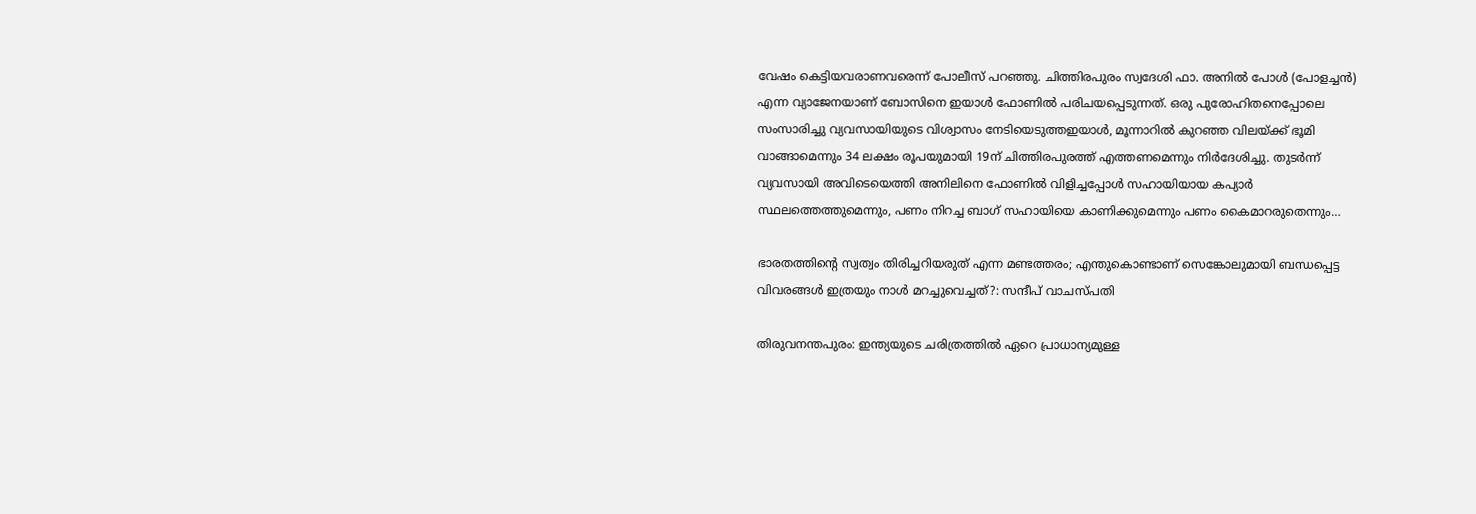വേഷം കെട്ടിയവരാണവരെന്ന് പോലീസ് പറഞ്ഞു. ചിത്തിരപുരം സ്വദേശി ഫാ. അനിൽ പോൾ (പോളച്ചൻ) എന്ന വ്യാജേനയാണ് ബോസിനെ ഇയാള്‍ ഫോണിൽ പരിചയപ്പെടുന്നത്. ഒരു പുരോഹിതനെപ്പോലെ സംസാരിച്ചു വ്യവസായിയുടെ വിശ്വാസം നേടിയെടുത്തഇയാള്‍, മൂന്നാറിൽ കുറഞ്ഞ വിലയ്ക്ക് ഭൂമി വാങ്ങാമെന്നും 34 ലക്ഷം രൂപയുമായി 19ന് ചിത്തിരപുരത്ത് എത്തണമെന്നും നിർദേശിച്ചു. തുടർന്ന് വ്യവസായി അവിടെയെത്തി അനിലിനെ ഫോണിൽ വിളിച്ചപ്പോള്‍ സഹായിയായ കപ്യാർ സ്ഥലത്തെത്തുമെന്നും, പണം നിറച്ച ബാഗ് സഹായിയെ കാണിക്കുമെന്നും പണം കൈമാറരുതെന്നും…

ഭാരതത്തിന്റെ സ്വത്വം തിരിച്ചറിയരുത് എന്ന മണ്ടത്തരം; എന്തുകൊണ്ടാണ് സെങ്കോലുമായി ബന്ധപ്പെട്ട വിവരങ്ങൾ ഇത്രയും നാള്‍ മറച്ചുവെച്ചത്?: സന്ദീപ് വാചസ്പതി

തിരുവനന്തപുരം: ഇന്ത്യയുടെ ചരിത്രത്തിൽ ഏറെ പ്രാധാന്യമുള്ള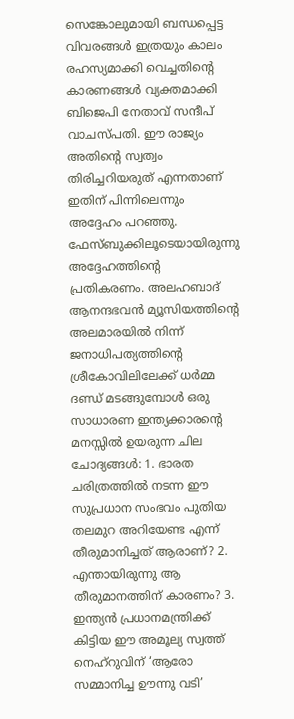സെങ്കോലുമായി ബന്ധപ്പെട്ട വിവരങ്ങൾ ഇത്രയും കാലം രഹസ്യമാക്കി വെച്ചതിന്റെ കാരണങ്ങൾ വ്യക്തമാക്കി ബിജെപി നേതാവ് സന്ദീപ് വാചസ്പതി. ഈ രാജ്യം അതിന്റെ സ്വത്വം തിരിച്ചറിയരുത് എന്നതാണ് ഇതിന് പിന്നിലെന്നും അദ്ദേഹം പറഞ്ഞു. ഫേസ്ബുക്കിലൂടെയായിരുന്നു അദ്ദേഹത്തിന്റെ പ്രതികരണം. അലഹബാദ് ആനന്ദഭവൻ മ്യൂസിയത്തിന്റെ അലമാരയിൽ നിന്ന് ജനാധിപത്യത്തിന്റെ ശ്രീകോവിലിലേക്ക് ധർമ്മ ദണ്ഡ് മടങ്ങുമ്പോൾ ഒരു സാധാരണ ഇന്ത്യക്കാരന്റെ മനസ്സിൽ ഉയരുന്ന ചില ചോദ്യങ്ങൾ: 1. ഭാരത ചരിത്രത്തിൽ നടന്ന ഈ സുപ്രധാന സംഭവം പുതിയ തലമുറ അറിയേണ്ട എന്ന് തീരുമാനിച്ചത് ആരാണ്? 2. എന്തായിരുന്നു ആ തീരുമാനത്തിന് കാരണം? 3. ഇന്ത്യൻ പ്രധാനമന്ത്രിക്ക് കിട്ടിയ ഈ അമൂല്യ സ്വത്ത് നെഹ്‌റുവിന് ‘ആരോ സമ്മാനിച്ച ഊന്നു വടി’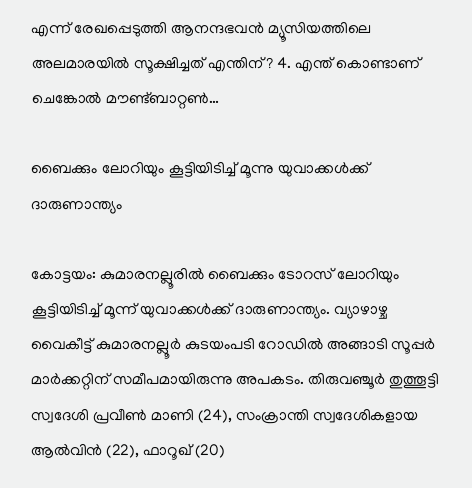എന്ന് രേഖപ്പെടുത്തി ആനന്ദഭവൻ മ്യൂസിയത്തിലെ അലമാരയിൽ സൂക്ഷിച്ചത് എന്തിന്? 4. എന്ത് കൊണ്ടാണ് ചെങ്കോൽ മൗണ്ട്ബാറ്റൺ…

ബൈക്കും ലോറിയും കൂട്ടിയിടിച്ച് മൂന്നു യുവാക്കള്‍ക്ക് ദാരുണാന്ത്യം

കോട്ടയം: കുമാരനല്ലൂരിൽ ബൈക്കും ടോറസ് ലോറിയും കൂട്ടിയിടിച്ച് മൂന്ന് യുവാക്കൾക്ക് ദാരുണാന്ത്യം. വ്യാഴാഴ്ച വൈകീട്ട് കുമാരനല്ലൂർ കുടയം‌പടി റോഡിൽ അങ്ങാടി സൂപ്പർ മാർക്കറ്റിന് സമീപമായിരുന്നു അപകടം. തിരുവഞ്ചൂര്‍ തുത്തൂട്ടി സ്വദേശി പ്രവീണ്‍ മാണി (24), സംക്രാന്തി സ്വദേശികളായ ആല്‍വിന്‍ (22), ഫാറൂഖ് (20)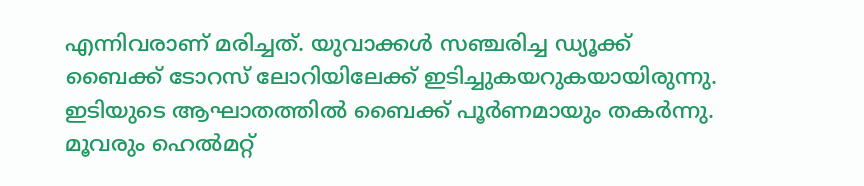എന്നിവരാണ് മരിച്ചത്. യുവാക്കള്‍ സഞ്ചരിച്ച ഡ്യൂക്ക് ബൈക്ക് ടോറസ് ലോറിയിലേക്ക് ഇടിച്ചുകയറുകയായിരുന്നു. ഇടിയുടെ ആഘാതത്തില്‍ ബൈക്ക് പൂര്‍ണമായും തകര്‍ന്നു. മൂവരും ഹെൽമറ്റ്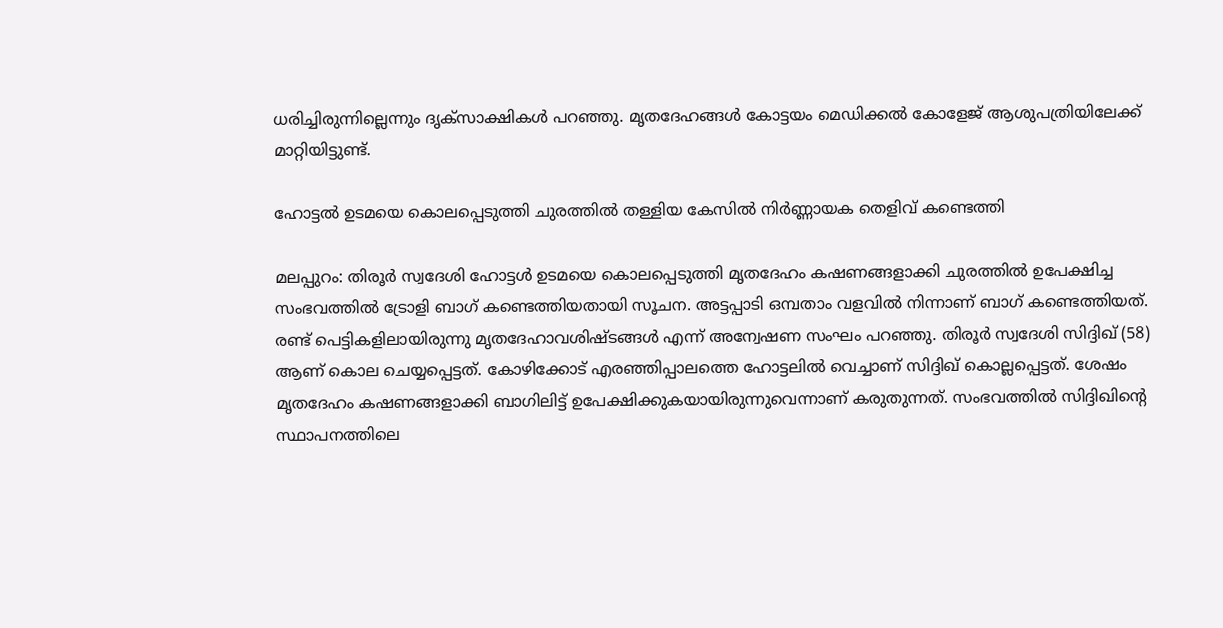ധരിച്ചിരുന്നില്ലെന്നും ദൃക്സാക്ഷികൾ പറഞ്ഞു. മൃതദേഹങ്ങള്‍ കോട്ടയം മെഡിക്കല്‍ കോളേജ് ആശുപത്രിയിലേക്ക് മാറ്റിയിട്ടുണ്ട്.

ഹോട്ടൽ ഉടമയെ കൊലപ്പെടുത്തി ചുരത്തില്‍ തള്ളിയ കേസില്‍ നിര്‍ണ്ണായക തെളിവ് കണ്ടെത്തി

മലപ്പുറം: തിരൂർ സ്വദേശി ഹോട്ടള്‍ ഉടമയെ കൊലപ്പെടുത്തി മൃതദേഹം കഷണങ്ങളാക്കി ചുരത്തില്‍ ഉപേക്ഷിച്ച സംഭവത്തിൽ ട്രോളി ബാഗ് കണ്ടെത്തിയതായി സൂചന. അട്ടപ്പാടി ഒമ്പതാം വളവിൽ നിന്നാണ് ബാഗ് കണ്ടെത്തിയത്. രണ്ട് പെട്ടികളിലായിരുന്നു മൃതദേഹാവശിഷ്ടങ്ങൾ എന്ന് അന്വേഷണ സംഘം പറഞ്ഞു. തിരൂര്‍ സ്വദേശി സിദ്ദിഖ് (58) ആണ് കൊല ചെയ്യപ്പെട്ടത്. കോഴിക്കോട് എരഞ്ഞിപ്പാലത്തെ ഹോട്ടലിൽ വെച്ചാണ് സിദ്ദിഖ് കൊല്ലപ്പെട്ടത്. ശേഷം മൃതദേഹം കഷണങ്ങളാക്കി ബാഗിലിട്ട് ഉപേക്ഷിക്കുകയായിരുന്നുവെന്നാണ് കരുതുന്നത്. സംഭവത്തിൽ സിദ്ദിഖിന്‍റെ സ്ഥാപനത്തിലെ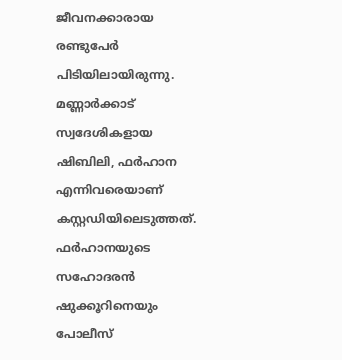ജീവനക്കാരായ രണ്ടുപേര്‍ പിടിയിലായിരുന്നു. മണ്ണാർക്കാട് സ്വദേശികളായ ഷിബിലി, ഫര്‍ഹാന എന്നിവരെയാണ് കസ്റ്റഡിയിലെടുത്തത്. ഫർഹാനയുടെ സഹോദരൻ ഷുക്കൂറിനെയും പോലീസ്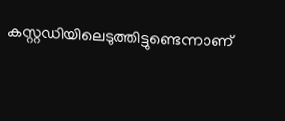കസ്റ്റഡിയിലെടുത്തിട്ടുണ്ടെന്നാണ്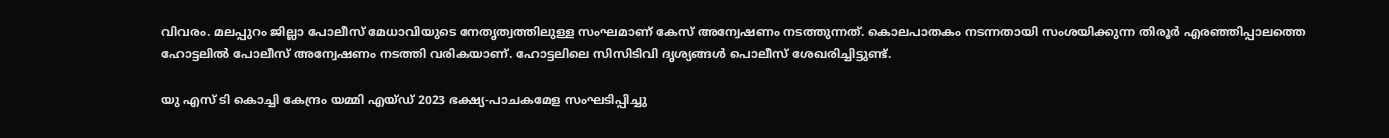വിവരം. മലപ്പുറം ജില്ലാ പോലീസ് മേധാവിയുടെ നേതൃത്വത്തിലുള്ള സംഘമാണ് കേസ് അന്വേഷണം നടത്തുന്നത്. കൊലപാതകം നടന്നതായി സംശയിക്കുന്ന തിരൂർ എരഞ്ഞിപ്പാലത്തെ ഹോട്ടലിൽ പോലീസ് അന്വേഷണം നടത്തി വരികയാണ്. ഹോട്ടലിലെ സിസിടിവി ദൃശ്യങ്ങൾ പൊലീസ് ശേഖരിച്ചിട്ടുണ്ട്.

യു എസ് ടി കൊച്ചി കേന്ദ്രം യമ്മി എയ്ഡ് 2023 ഭക്ഷ്യ-പാചകമേള സംഘടിപ്പിച്ചു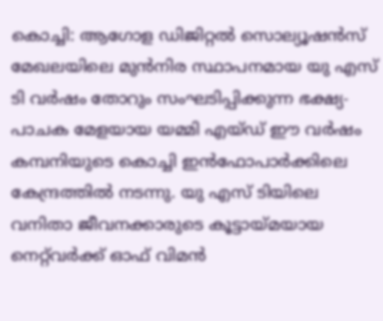കൊച്ചി: ആഗോള ഡിജിറ്റൽ സൊല്യൂഷൻസ് മേഖലയിലെ മുൻനിര സ്ഥാപനമായ യു എസ് ടി വർഷം തോറും സംഘടിപ്പിക്കുന്ന ഭക്ഷ്യ-പാചക മേളയായ യമ്മി എയ്ഡ് ഈ വർഷം കമ്പനിയുടെ കൊച്ചി ഇൻഫോപാർക്കിലെ കേന്ദ്രത്തിൽ നടന്നു. യു എസ് ടിയിലെ വനിതാ ജീവനക്കാരുടെ കൂട്ടായ്മയായ നെറ്റ്‌വർക്ക് ഓഫ് വിമൻ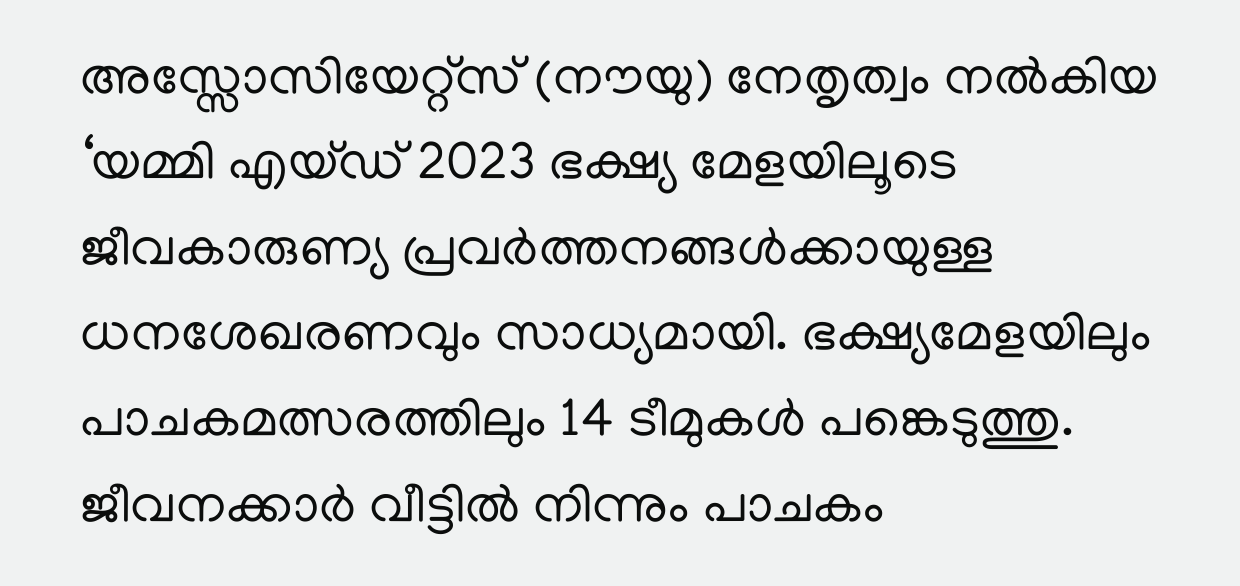അസ്സോസിയേറ്റ്സ് (നൗയു) നേതൃത്വം നൽകിയ ‘യമ്മി എയ്ഡ് 2023 ഭക്ഷ്യ മേളയിലൂടെ ജീവകാരുണ്യ പ്രവർത്തനങ്ങൾക്കായുള്ള ധനശേഖരണവും സാധ്യമായി. ഭക്ഷ്യമേളയിലും പാചകമത്സരത്തിലും 14 ടീമുകള്‍ പങ്കെടുത്തു. ജീവനക്കാർ വീട്ടില്‍ നിന്നും പാചകം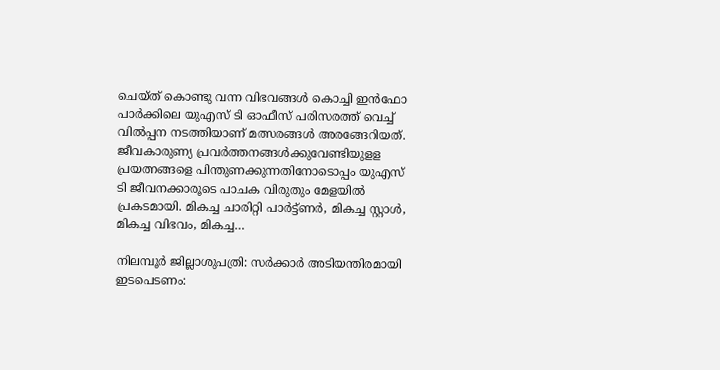ചെയ്ത് കൊണ്ടു വന്ന വിഭവങ്ങൾ കൊച്ചി ഇന്‍ഫോ പാര്‍ക്കിലെ യുഎസ് ടി ഓഫീസ് പരിസരത്ത് വെച്ച് വില്‍പ്പന നടത്തിയാണ് മത്സരങ്ങള്‍ അരങ്ങേറിയത്. ജീവകാരുണ്യ പ്രവർത്തനങ്ങൾക്കുവേണ്ടിയുളള പ്രയത്നങ്ങളെ പിന്തുണക്കുന്നതിനോടൊപ്പം യുഎസ് ടി ജീവനക്കാരൂടെ പാചക വിരുതും മേളയിൽ പ്രകടമായി. മികച്ച ചാരിറ്റി പാര്‍ട്ട്ണര്‍, മികച്ച സ്റ്റാള്‍, മികച്ച വിഭവം, മികച്ച…

നിലമ്പൂർ ജില്ലാശുപത്രി: സർക്കാർ അടിയന്തിരമായി ഇടപെടണം: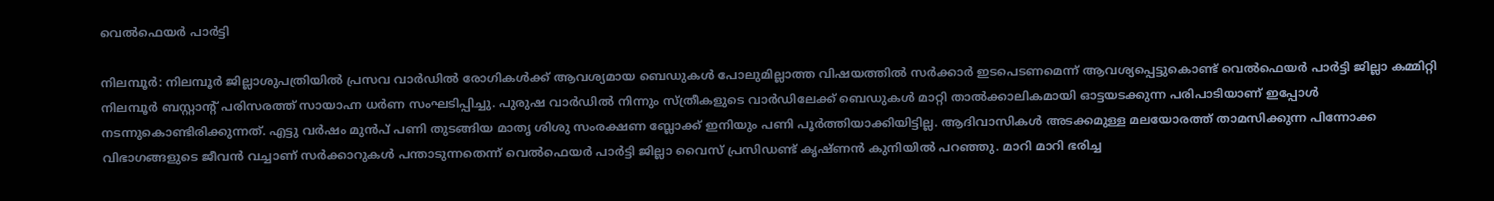വെൽഫെയർ പാർട്ടി

നിലമ്പൂർ: നിലമ്പൂർ ജില്ലാശുപത്രിയിൽ പ്രസവ വാർഡിൽ രോഗികൾക്ക് ആവശ്യമായ ബെഡുകൾ പോലുമില്ലാത്ത വിഷയത്തിൽ സർക്കാർ ഇടപെടണമെന്ന് ആവശ്യപ്പെട്ടുകൊണ്ട് വെൽഫെയർ പാർട്ടി ജില്ലാ കമ്മിറ്റി നിലമ്പൂർ ബസ്റ്റാന്റ് പരിസരത്ത് സായാഹ്ന ധർണ സംഘടിപ്പിച്ചു. പുരുഷ വാർഡിൽ നിന്നും സ്ത്രീകളുടെ വാർഡിലേക്ക് ബെഡുകൾ മാറ്റി താൽക്കാലികമായി ഓട്ടയടക്കുന്ന പരിപാടിയാണ് ഇപ്പോൾ നടന്നുകൊണ്ടിരിക്കുന്നത്. എട്ടു വർഷം മുൻപ് പണി തുടങ്ങിയ മാതൃ ശിശു സംരക്ഷണ ബ്ലോക്ക് ഇനിയും പണി പൂർത്തിയാക്കിയിട്ടില്ല. ആദിവാസികൾ അടക്കമുള്ള മലയോരത്ത് താമസിക്കുന്ന പിന്നോക്ക വിഭാഗങ്ങളുടെ ജീവൻ വച്ചാണ് സർക്കാറുകൾ പന്താടുന്നതെന്ന് വെൽഫെയർ പാർട്ടി ജില്ലാ വൈസ് പ്രസിഡണ്ട് കൃഷ്ണൻ കുനിയിൽ പറഞ്ഞു. മാറി മാറി ഭരിച്ച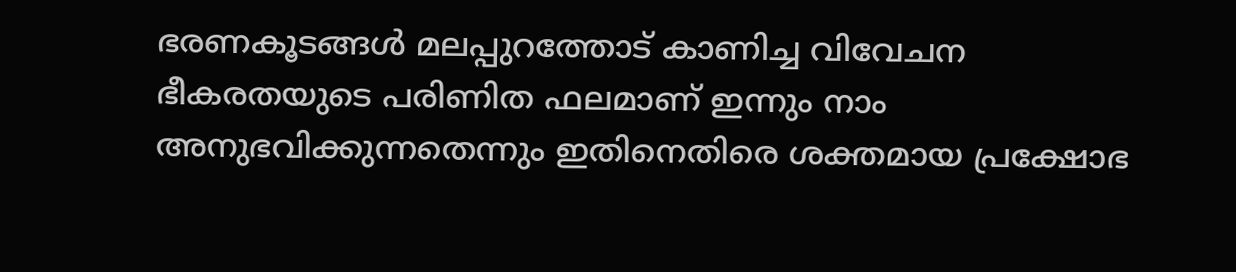ഭരണകൂടങ്ങൾ മലപ്പുറത്തോട് കാണിച്ച വിവേചന ഭീകരതയുടെ പരിണിത ഫലമാണ് ഇന്നും നാം അനുഭവിക്കുന്നതെന്നും ഇതിനെതിരെ ശക്തമായ പ്രക്ഷോഭ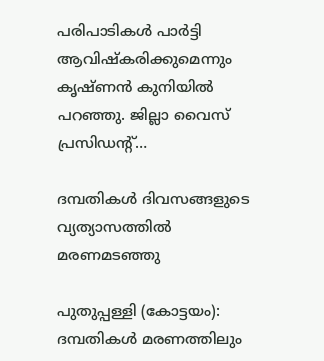പരിപാടികൾ പാർട്ടി ആവിഷ്‌കരിക്കുമെന്നും കൃഷ്ണൻ കുനിയിൽ പറഞ്ഞു. ജില്ലാ വൈസ് പ്രസിഡന്റ്…

ദമ്പതികൾ ദിവസങ്ങളുടെ വ്യത്യാസത്തിൽ മരണമടഞ്ഞു

പുതുപ്പള്ളി (കോട്ടയം): ദമ്പതികൾ മരണത്തിലും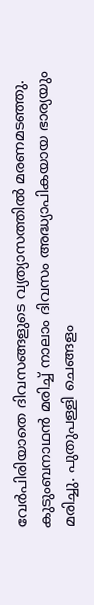വേർപിരിയാതെ ദിവസങ്ങളുടെ വ്യത്യാസത്തിൽ മരണമടഞ്ഞു. കുടുംബനാഥൻ മരിച്ച് നാലാം ദിവസം അദ്ധ്യാപികയായ ഭാര്യയും മരിച്ചു. പുതുപള്ളി ചെങ്ങളം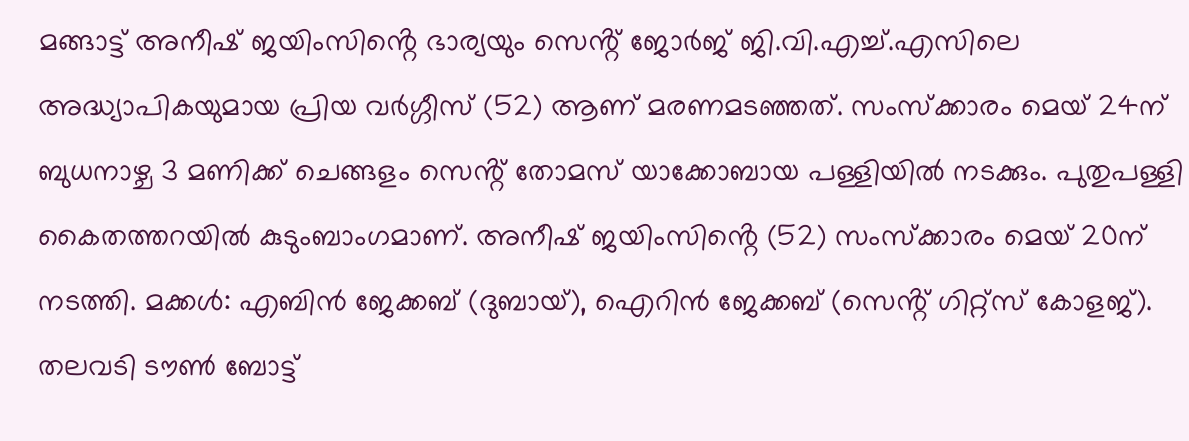മങ്ങാട്ട് അനീഷ് ജയിംസിൻ്റെ ഭാര്യയും സെൻ്റ് ജോർജ് ജി.വി.എച്ച്.എസിലെ അദ്ധ്യാപികയുമായ പ്രിയ വർഗ്ഗീസ് (52) ആണ് മരണമടഞ്ഞത്. സംസ്ക്കാരം മെയ് 24ന് ബുധനാഴ്ച 3 മണിക്ക് ചെങ്ങളം സെൻ്റ് തോമസ് യാക്കോബായ പള്ളിയിൽ നടക്കും. പുതുപള്ളി കൈതത്തറയിൽ കുടുംബാംഗമാണ്. അനീഷ് ജയിംസിൻ്റെ (52) സംസ്ക്കാരം മെയ് 20ന് നടത്തി. മക്കൾ: എബിൻ ജേക്കബ് (ദുബായ്), ഐറിൻ ജേക്കബ് (സെൻ്റ് ഗിറ്റ്സ് കോളജ്). തലവടി ടൗൺ ബോട്ട്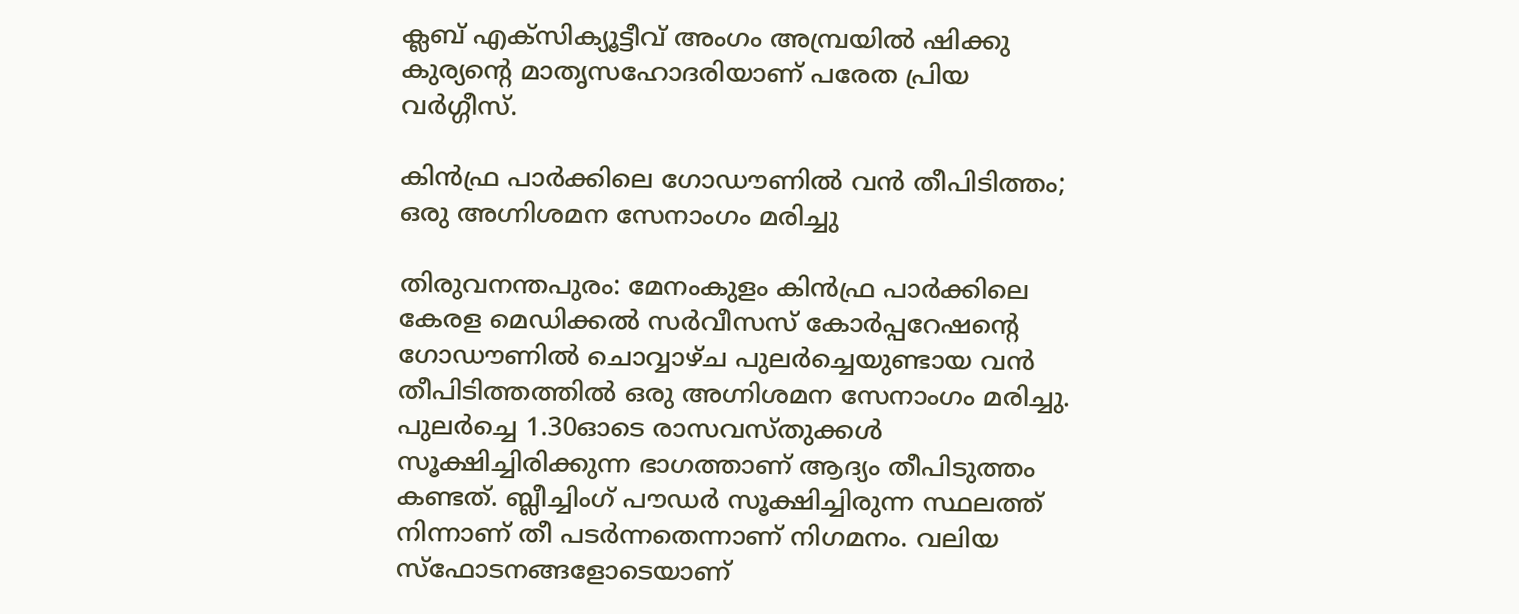ക്ലബ് എക്സിക്യൂട്ടീവ് അംഗം അമ്പ്രയിൽ ഷിക്കു കുര്യൻ്റെ മാതൃസഹോദരിയാണ് പരേത പ്രിയ വർഗ്ഗീസ്.

കിൻഫ്ര പാർക്കിലെ ഗോഡൗണില്‍ വൻ തീപിടിത്തം; ഒരു അഗ്നിശമന സേനാംഗം മരിച്ചു

തിരുവനന്തപുരം: മേനംകുളം കിൻഫ്ര പാർക്കിലെ കേരള മെഡിക്കൽ സർവീസസ് കോർപ്പറേഷന്റെ ഗോഡൗണിൽ ചൊവ്വാഴ്ച പുലർച്ചെയുണ്ടായ വന്‍ തീപിടിത്തത്തിൽ ഒരു അഗ്നിശമന സേനാംഗം മരിച്ചു. പുലർച്ചെ 1.30ഓടെ രാസവസ്തുക്കൾ സൂക്ഷിച്ചിരിക്കുന്ന ഭാഗത്താണ് ആദ്യം തീപിടുത്തം കണ്ടത്. ബ്ലീച്ചിംഗ് പൗഡർ സൂക്ഷിച്ചിരുന്ന സ്ഥലത്ത് നിന്നാണ് തീ പടർന്നതെന്നാണ് നിഗമനം. വലിയ സ്‌ഫോടനങ്ങളോടെയാണ്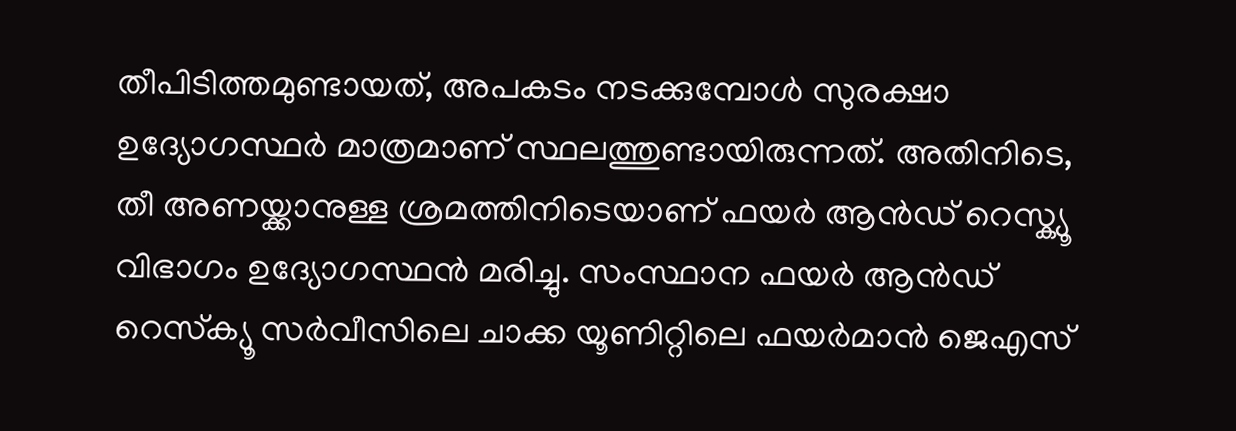തീപിടിത്തമുണ്ടായത്, അപകടം നടക്കുമ്പോൾ സുരക്ഷാ ഉദ്യോഗസ്ഥർ മാത്രമാണ് സ്ഥലത്തുണ്ടായിരുന്നത്. അതിനിടെ, തീ അണയ്ക്കാനുള്ള ശ്രമത്തിനിടെയാണ് ഫയർ ആൻഡ് റെസ്ക്യൂ വിഭാഗം ഉദ്യോഗസ്ഥൻ മരിച്ചു. സംസ്ഥാന ഫയർ ആൻഡ് റെസ്‌ക്യൂ സർവീസിലെ ചാക്ക യൂണിറ്റിലെ ഫയർമാൻ ജെഎസ്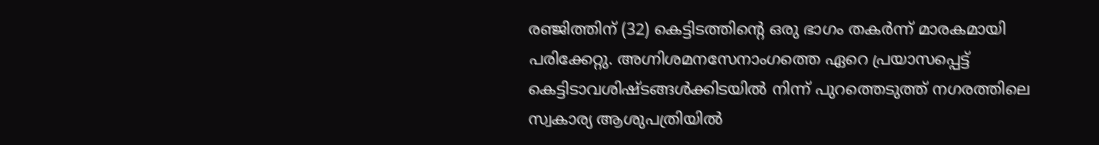രഞ്ജിത്തിന് (32) കെട്ടിടത്തിന്റെ ഒരു ഭാഗം തകർന്ന് മാരകമായി പരിക്കേറ്റു. അഗ്നിശമനസേനാംഗത്തെ ഏറെ പ്രയാസപ്പെട്ട് കെട്ടിടാവശിഷ്ടങ്ങൾക്കിടയിൽ നിന്ന് പുറത്തെടുത്ത് നഗരത്തിലെ സ്വകാര്യ ആശുപത്രിയിൽ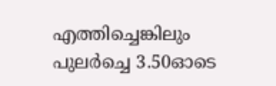എത്തിച്ചെങ്കിലും പുലർച്ചെ 3.50ഓടെ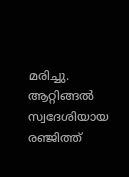മരിച്ചു. ആറ്റിങ്ങൽ സ്വദേശിയായ രഞ്ജിത്ത്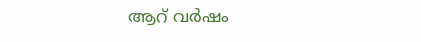ആറ് വർഷം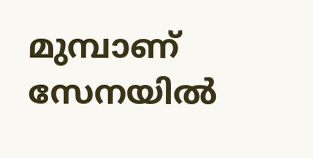മുമ്പാണ് സേനയിൽ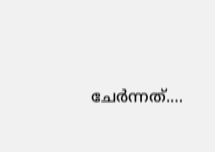ചേർന്നത്.…